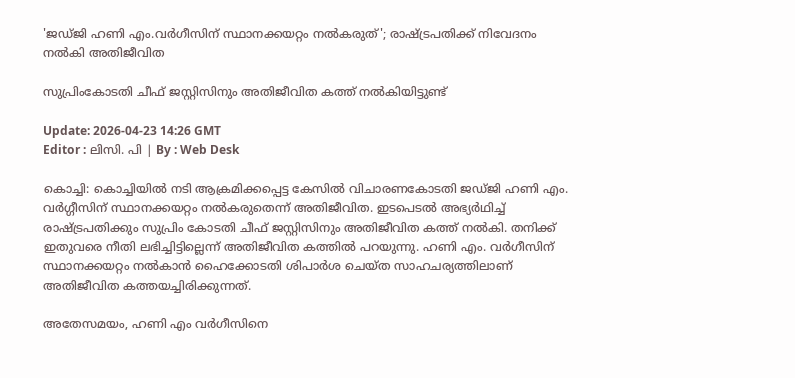'ജഡ്ജി ഹണി എം.വർഗീസിന് സ്ഥാനക്കയറ്റം നൽകരുത്'; രാഷ്ട്രപതിക്ക് നിവേദനം നൽകി അതിജീവിത

സുപ്രിംകോടതി ചീഫ് ജസ്റ്റിസിനും അതിജീവിത കത്ത് നൽകിയിട്ടുണ്ട്

Update: 2026-04-23 14:26 GMT
Editor : ലിസി. പി | By : Web Desk

കൊച്ചി: കൊച്ചിയിൽ നടി ആക്രമിക്കപ്പെട്ട കേസിൽ വിചാരണകോടതി ജഡ്ജി ഹണി എം. വർഗ്ഗീസിന് സ്ഥാനക്കയറ്റം നൽകരുതെന്ന് അതിജീവിത. ഇടപെടൽ അഭ്യർഥിച്ച് രാഷ്ട്രപതിക്കും സുപ്രിം കോടതി ചീഫ് ജസ്റ്റിസിനും അതിജീവിത കത്ത് നൽകി. തനിക്ക് ഇതുവരെ നീതി ലഭിച്ചിട്ടില്ലെന്ന് അതിജീവിത കത്തിൽ പറയുന്നു. ഹണി എം. വർഗീസിന് സ്ഥാനക്കയറ്റം നൽകാൻ ഹൈക്കോടതി ശിപാർശ ചെയ്ത സാഹചര്യത്തിലാണ് അതിജീവിത കത്തയച്ചിരിക്കുന്നത്.

അതേസമയം, ഹണി എം വർഗീസിനെ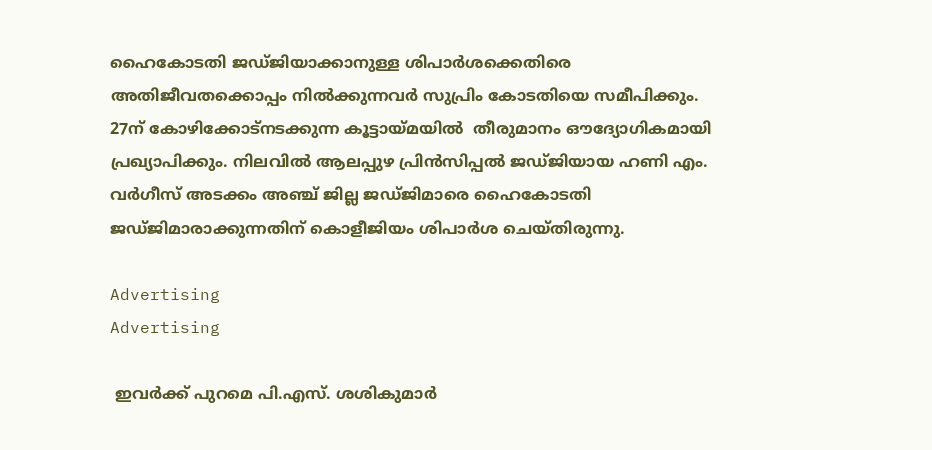ഹൈകോടതി ജഡ്ജിയാക്കാനുള്ള ശിപാർശക്കെതിരെ അതിജീവതക്കൊപ്പം നിൽക്കുന്നവർ സുപ്രിം കോടതിയെ സമീപിക്കും. 27ന് കോഴിക്കോട്നടക്കുന്ന കൂട്ടായ്മയില്‍  തീരുമാനം ഔദ്യോഗികമായി പ്രഖ്യാപിക്കും. നിലവിൽ ആലപ്പുഴ പ്രിൻസിപ്പൽ ജഡ്ജിയായ ഹണി എം. വർഗീസ് അടക്കം അഞ്ച് ജില്ല ജഡ്ജിമാരെ ഹൈകോടതി ജഡ്ജിമാരാക്കുന്നതിന് കൊളീജിയം ശിപാർശ ചെയ്തിരുന്നു.

Advertising
Advertising

 ഇവര്‍ക്ക് പുറമെ പി.എസ്. ശശികുമാര്‍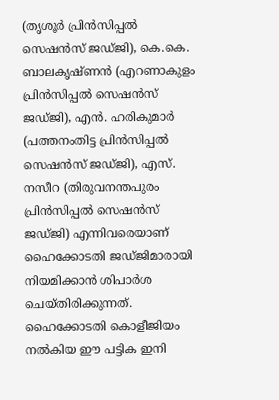(തൃശൂര്‍ പ്രിന്‍സിപ്പല്‍ സെഷന്‍സ് ജഡ്ജി), കെ.കെ. ബാലകൃഷ്ണന്‍ (എറണാകുളം പ്രിന്‍സിപ്പല്‍ സെഷന്‍സ് ജഡ്ജി), എന്‍. ഹരികുമാര്‍ (പത്തനംതിട്ട പ്രിന്‍സിപ്പല്‍ സെഷന്‍സ് ജഡ്ജി), എസ്. നസീറ (തിരുവനന്തപുരം പ്രിന്‍സിപ്പല്‍ സെഷന്‍സ് ജഡ്ജി) എന്നിവരെയാണ് ഹൈക്കോടതി ജഡ്ജിമാരായി നിയമിക്കാന്‍ ശിപാര്‍ശ ചെയ്തിരിക്കുന്നത്. ഹൈക്കോടതി കൊളീജിയം നല്‍കിയ ഈ പട്ടിക ഇനി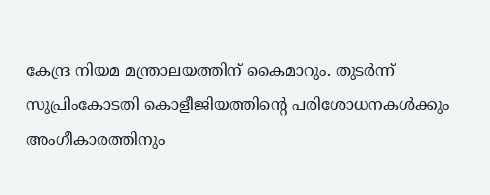കേന്ദ്ര നിയമ മന്ത്രാലയത്തിന് കൈമാറും. തുടര്‍ന്ന് സുപ്രിംകോടതി കൊളീജിയത്തിന്റെ പരിശോധനകള്‍ക്കും അംഗീകാരത്തിനും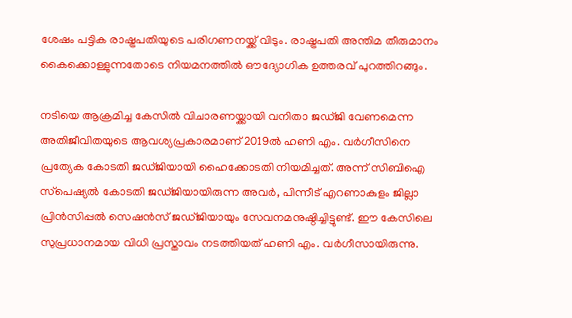ശേഷം പട്ടിക രാഷ്ട്രപതിയുടെ പരിഗണനയ്ക്ക് വിടും. രാഷ്ട്രപതി അന്തിമ തീരുമാനം കൈക്കൊള്ളുന്നതോടെ നിയമനത്തില്‍ ഔദ്യോഗിക ഉത്തരവ് പുറത്തിറങ്ങും.

നടിയെ ആക്രമിച്ച കേസില്‍ വിചാരണയ്ക്കായി വനിതാ ജഡ്ജി വേണമെന്ന അതിജീവിതയുടെ ആവശ്യപ്രകാരമാണ് 2019ല്‍ ഹണി എം. വര്‍ഗീസിനെ പ്രത്യേക കോടതി ജഡ്ജിയായി ഹൈക്കോടതി നിയമിച്ചത്. അന്ന് സിബിഐ സ്‌പെഷ്യല്‍ കോടതി ജഡ്ജിയായിരുന്ന അവര്‍, പിന്നീട് എറണാകുളം ജില്ലാ പ്രിന്‍സിപ്പല്‍ സെഷന്‍സ് ജഡ്ജിയായും സേവനമനുഷ്ഠിച്ചിട്ടുണ്ട്. ഈ കേസിലെ സുപ്രധാനമായ വിധി പ്രസ്താവം നടത്തിയത് ഹണി എം. വര്‍ഗീസായിരുന്നു.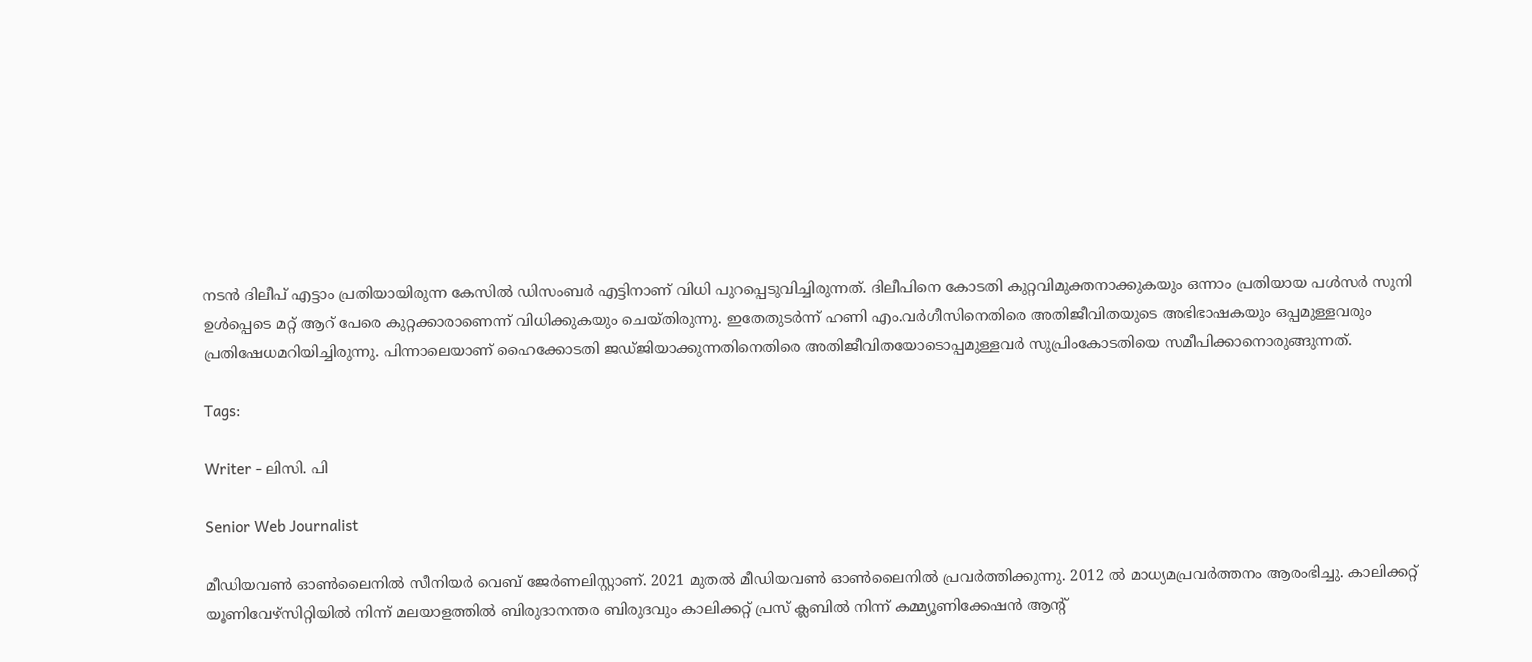നടന്‍ ദിലീപ് എട്ടാം പ്രതിയായിരുന്ന കേസില്‍ ഡിസംബര്‍ എട്ടിനാണ് വിധി പുറപ്പെടുവിച്ചിരുന്നത്. ദിലീപിനെ കോടതി കുറ്റവിമുക്തനാക്കുകയും ഒന്നാം പ്രതിയായ പള്‍സര്‍ സുനി ഉള്‍പ്പെടെ മറ്റ് ആറ് പേരെ കുറ്റക്കാരാണെന്ന് വിധിക്കുകയും ചെയ്തിരുന്നു. ഇതേതുടര്‍ന്ന് ഹണി എം.വര്‍ഗീസിനെതിരെ അതിജീവിതയുടെ അഭിഭാഷകയും ഒപ്പമുള്ളവരും പ്രതിഷേധമറിയിച്ചിരുന്നു. പിന്നാലെയാണ് ഹൈക്കോടതി ജഡ്ജിയാക്കുന്നതിനെതിരെ അതിജീവിതയോടൊപ്പമുള്ളവര്‍ സുപ്രിംകോടതിയെ സമീപിക്കാനൊരുങ്ങുന്നത്.

Tags:

Writer - ലിസി. പി

Senior Web Journalist

മീഡിയവൺ ഓൺലൈനിൽ സീനിയർ വെബ് ജേർണലിസ്റ്റാണ്. 2021 മുതൽ മീഡിയവൺ ഓൺലൈനിൽ പ്രവർത്തിക്കുന്നു. 2012 ല്‍ മാധ്യമപ്രവര്‍ത്തനം ആരംഭിച്ചു. കാലിക്കറ്റ് യൂണിവേഴ്‌സിറ്റിയിൽ നിന്ന് മലയാളത്തിൽ ബിരുദാനന്തര ബിരുദവും കാലിക്കറ്റ് പ്രസ് ക്ലബിൽ നിന്ന് കമ്മ്യൂണിക്കേഷൻ ആന്റ്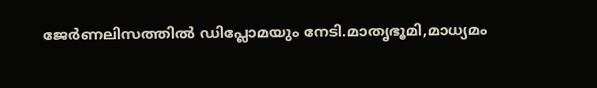ജേർണലിസത്തിൽ ഡിപ്ലോമയും നേടി.മാതൃഭൂമി,മാധ്യമം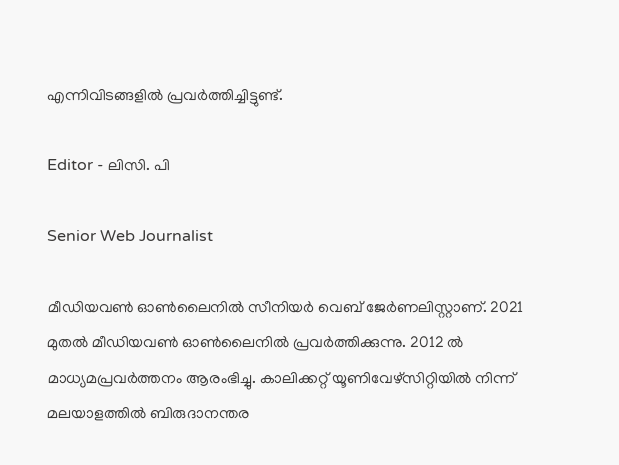എന്നിവിടങ്ങളിൽ പ്രവർത്തിച്ചിട്ടുണ്ട്.

Editor - ലിസി. പി

Senior Web Journalist

മീഡിയവൺ ഓൺലൈനിൽ സീനിയർ വെബ് ജേർണലിസ്റ്റാണ്. 2021 മുതൽ മീഡിയവൺ ഓൺലൈനിൽ പ്രവർത്തിക്കുന്നു. 2012 ല്‍ മാധ്യമപ്രവര്‍ത്തനം ആരംഭിച്ചു. കാലിക്കറ്റ് യൂണിവേഴ്‌സിറ്റിയിൽ നിന്ന് മലയാളത്തിൽ ബിരുദാനന്തര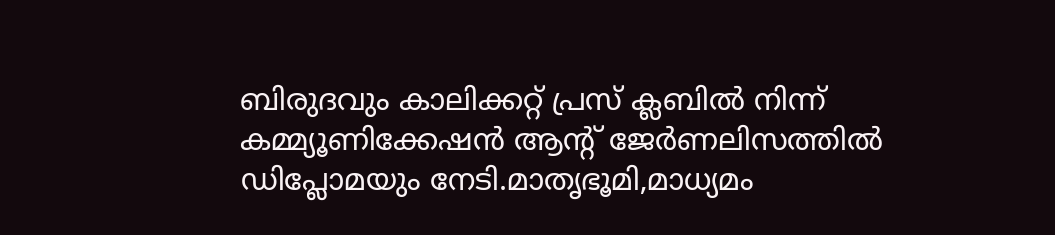ബിരുദവും കാലിക്കറ്റ് പ്രസ് ക്ലബിൽ നിന്ന് കമ്മ്യൂണിക്കേഷൻ ആന്റ് ജേർണലിസത്തിൽ ഡിപ്ലോമയും നേടി.മാതൃഭൂമി,മാധ്യമം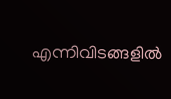എന്നിവിടങ്ങളിൽ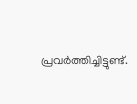പ്രവർത്തിച്ചിട്ടുണ്ട്.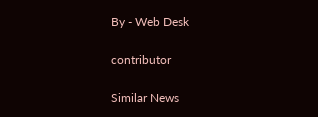By - Web Desk

contributor

Similar News